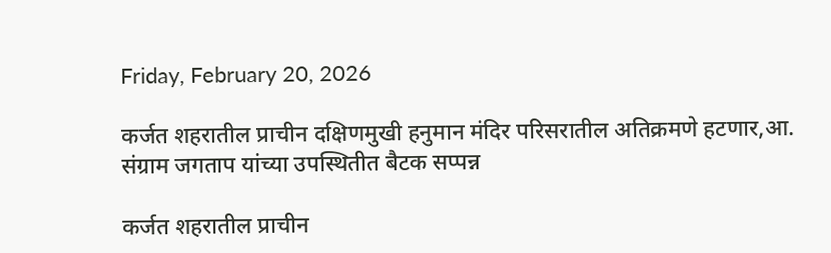Friday, February 20, 2026

कर्जत शहरातील प्राचीन दक्षिणमुखी हनुमान मंदिर परिसरातील अतिक्रमणे हटणार,आ. संग्राम जगताप यांच्या उपस्थितीत बैटक सप्पन्न

कर्जत शहरातील प्राचीन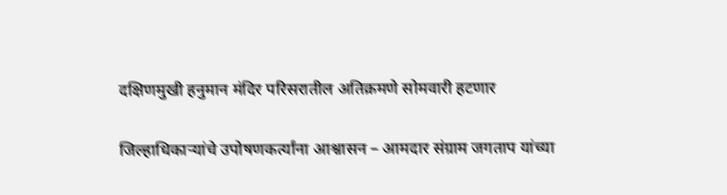दक्षिणमुखी हनुमान मंदिर परिसरातील अतिक्रमणे सोमवारी हटणार

जिल्हाधिकाऱ्यांचे उपोषणकर्त्यांना आश्वासन – आमदार संग्राम जगताप यांच्या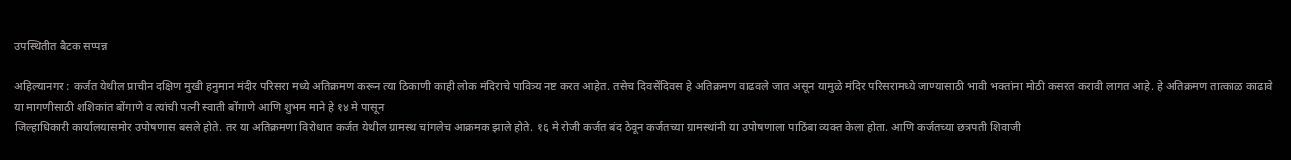उपस्थितीत बैटक सप्पन्न

अहिल्यानगर : कर्जत येथील प्राचीन दक्षिण मुखी हनुमान मंदीर परिसरा मध्ये अतिक्रमण करून त्या ठिकाणी काही लोक मंदिराचे पावित्र्य नष्ट करत आहेत. तसेच दिवसेंदिवस हे अतिक्रमण वाढवले जात असून यामुळे मंदिर परिसरामध्ये जाण्यासाठी भावी भक्तांना मोठी कसरत करावी लागत आहे. हे अतिक्रमण तात्काळ काढावे या मागणीसाठी शशिकांत बोंगाणे व त्यांची पत्नी स्वाती बोंगाणे आणि शुभम माने हे १४ मे पासून
जिल्हाधिकारी कार्यालयासमोर उपोषणास बसले होते. तर या अतिक्रमणा विरोधात कर्जत येथील ग्रामस्थ चांगलेच आक्रमक झाले होते. १६ मे रोजी कर्जत बंद ठेवून कर्जतच्या ग्रामस्थांनी या उपोषणाला पाठिंबा व्यक्त केला होता. आणि कर्जतच्या छत्रपती शिवाजी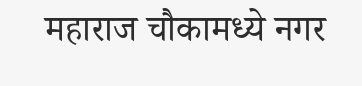महाराज चौकामध्ये नगर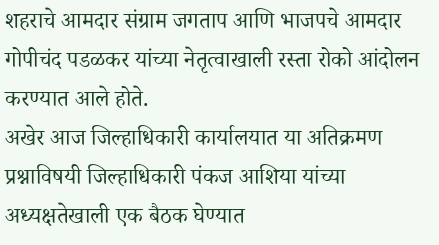शहराचे आमदार संग्राम जगताप आणि भाजपचे आमदार गोपीचंद पडळकर यांच्या नेतृत्वाखाली रस्ता रोको आंदोलन करण्यात आले होते.
अखेर आज जिल्हाधिकारी कार्यालयात या अतिक्रमण प्रश्नाविषयी जिल्हाधिकारी पंकज आशिया यांच्या अध्यक्षतेखाली एक बैठक घेण्यात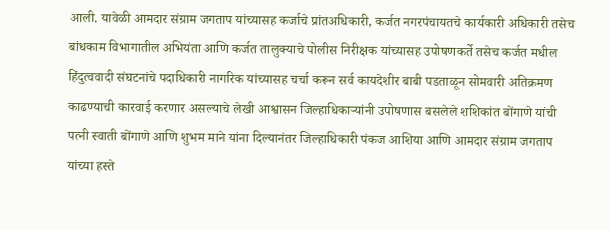आली. यावेळी आमदार संग्राम जगताप यांच्यासह कर्जाचे प्रांतअधिकारी, कर्जत नगरपंचायतचे कार्यकारी अधिकारी तसेच बांधकाम विभागातील अभियंता आणि कर्जत तालुक्याचे पोलीस निरीक्षक यांच्यासह उपोषणकर्ते तसेच कर्जत मधील हिंदुत्ववादी संघटनांचे पदाधिकारी नागरिक यांच्यासह चर्चा करून सर्व कायदेशीर बाबी पडताळून सोमवारी अतिक्रमण काढण्याची कारवाई करणार असल्याचे लेखी आश्वासन जिल्हाधिकाऱ्यांनी उपोषणास बसलेले शशिकांत बोंगाणे यांची पत्नी स्वाती बोंगाणे आणि शुभम माने यांना दिल्यानंतर जिल्हाधिकारी पंकज आशिया आणि आमदार संग्राम जगताप यांच्या हस्ते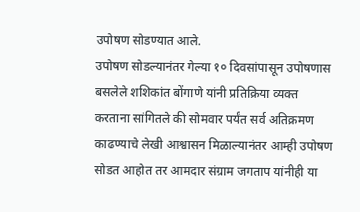उपोषण सोडण्यात आले.
उपोषण सोडल्यानंतर गेल्या १० दिवसांपासून उपोषणास बसलेले शशिकांत बोंगाणे यांनी प्रतिक्रिया व्यक्त करताना सांगितले की सोमवार पर्यंत सर्व अतिक्रमण काढण्याचे लेखी आश्वासन मिळाल्यानंतर आम्ही उपोषण सोडत आहोत तर आमदार संग्राम जगताप यांनीही या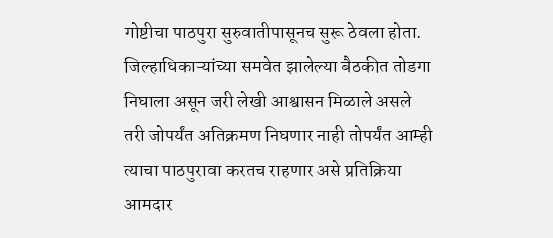गोष्टीचा पाठपुरा सुरुवातीपासूनच सुरू ठेवला होता. जिल्हाधिकाऱ्यांच्या समवेत झालेल्या बैठकीत तोडगा निघाला असून जरी लेखी आश्वासन मिळाले असले तरी जोपर्यंत अतिक्रमण निघणार नाही तोपर्यंत आम्ही त्याचा पाठपुरावा करतच राहणार असे प्रतिक्रिया आमदार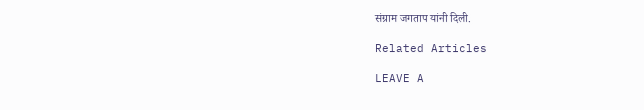संग्राम जगताप यांनी दिली.

Related Articles

LEAVE A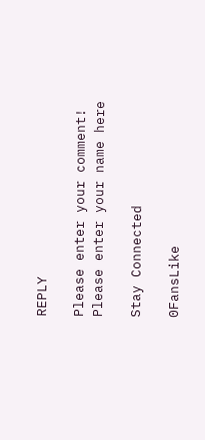REPLY

Please enter your comment!
Please enter your name here

Stay Connected

0FansLike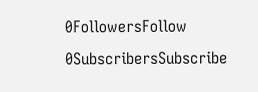0FollowersFollow
0SubscribersSubscribe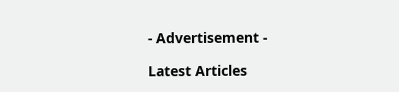- Advertisement -

Latest Articles